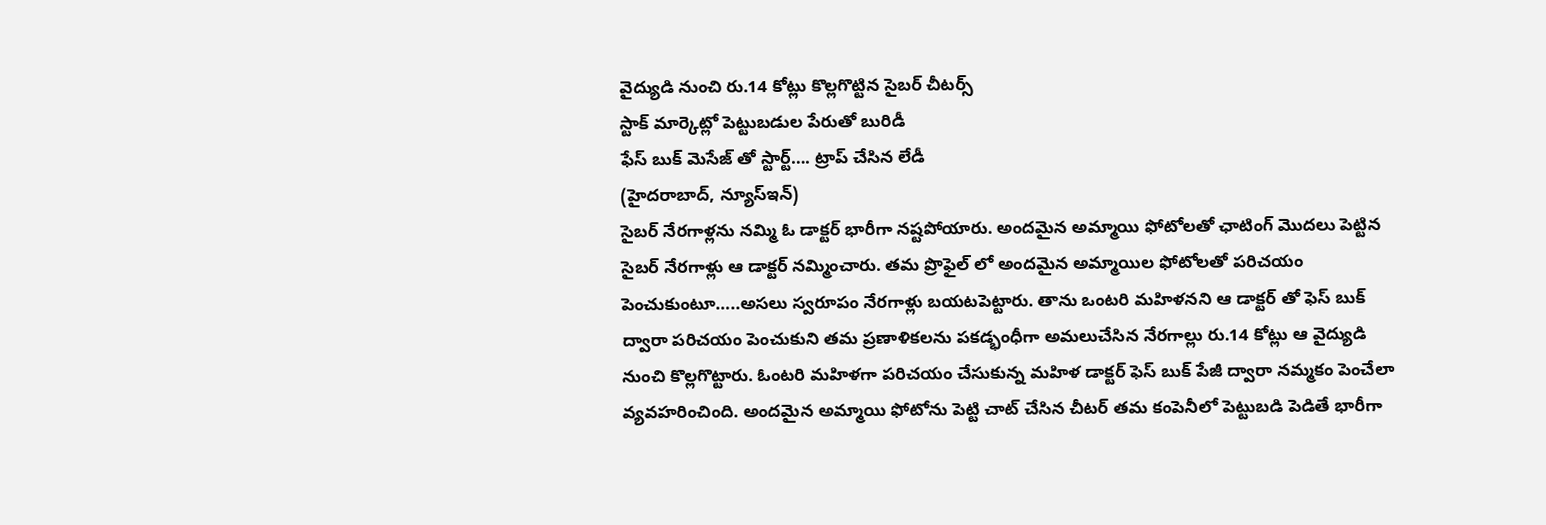వైద్యుడి నుంచి రు.14 కోట్లు కొల్లగొట్టిన సైబర్ చీటర్స్
స్టాక్ మార్కెట్లో పెట్టుబడుల పేరుతో బురిడీ
ఫేస్ బుక్ మెసేజ్ తో స్టార్ట్…. ట్రాప్ చేసిన లేడీ
(హైదరాబాద్, న్యూస్ఇన్)
సైబర్ నేరగాళ్లను నమ్మి ఓ డాక్టర్ భారీగా నష్టపోయారు. అందమైన అమ్మాయి ఫోటోలతో ఛాటింగ్ మొదలు పెట్టిన సైబర్ నేరగాళ్లు ఆ డాక్టర్ నమ్మించారు. తమ ప్రొఫైల్ లో అందమైన అమ్మాయిల ఫోటోలతో పరిచయం పెంచుకుంటూ…..అసలు స్వరూపం నేరగాళ్లు బయటపెట్టారు. తాను ఒంటరి మహిళనని ఆ డాక్టర్ తో ఫెస్ బుక్ ద్వారా పరిచయం పెంచుకుని తమ ప్రణాళికలను పకడ్భంధీగా అమలుచేసిన నేరగాల్లు రు.14 కోట్లు ఆ వైద్యుడి నుంచి కొల్లగొట్టారు. ఓంటరి మహిళగా పరిచయం చేసుకున్న మహిళ డాక్టర్ ఫెస్ బుక్ పేజీ ద్వారా నమ్మకం పెంచేలా వ్యవహరించింది. అందమైన అమ్మాయి ఫోటోను పెట్టి చాట్ చేసిన చీటర్ తమ కంపెనీలో పెట్టుబడి పెడితే భారీగా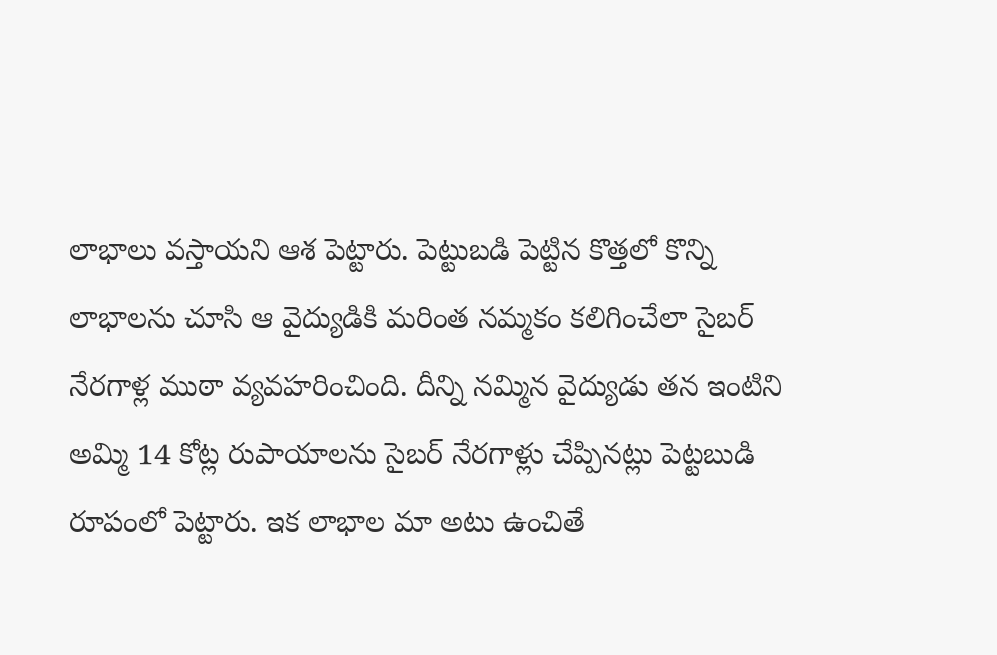లాభాలు వస్తాయని ఆశ పెట్టారు. పెట్టుబడి పెట్టిన కొత్తలో కొన్ని లాభాలను చూసి ఆ వైద్యుడికి మరింత నమ్మకం కలిగించేలా సైబర్ నేరగాళ్ల ముఠా వ్యవహరించింది. దీన్ని నమ్మిన వైద్యుడు తన ఇంటిని అమ్మి 14 కోట్ల రుపాయాలను సైబర్ నేరగాళ్లు చేప్పినట్లు పెట్టబుడి రూపంలో పెట్టారు. ఇక లాభాల మా అటు ఉంచితే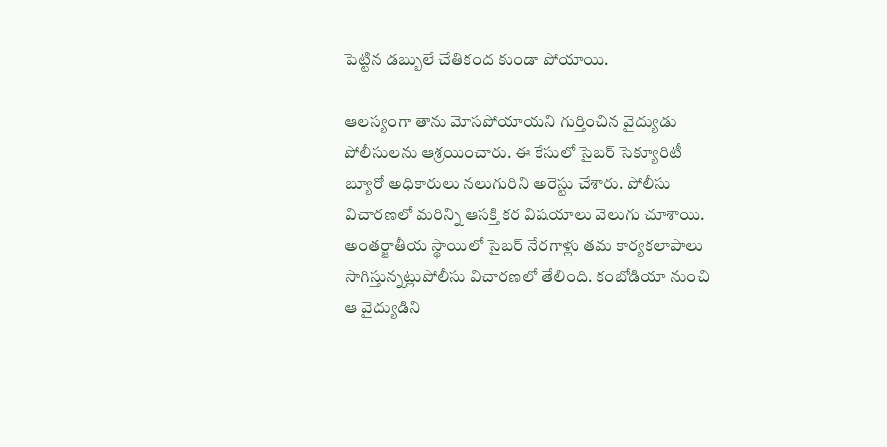పెట్టిన డబ్బులే చేతికంద కుండా పోయాయి.

ఆలస్యంగా తాను మోసపోయాయని గుర్తించిన వైద్యుడు పోలీసులను ఆశ్రయించారు. ఈ కేసులో సైబర్ సెక్యూరిటీ బ్యూరో అధికారులు నలుగురిని అరెస్టు చేశారు. పోలీసు విచారణలో మరిన్ని ఆసక్తి కర విషయాలు వెలుగు చూశాయి. అంతర్జాతీయ స్థాయిలో సైబర్ నేరగాళ్లు తమ కార్యకలాపాలు సాగిస్తున్నట్లుపోలీసు విచారణలో తేలింది. కంబోడియా నుంచి ఆ వైద్యుడిని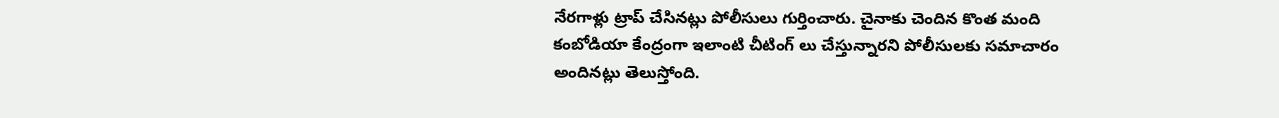నేరగాళ్లు ట్రాప్ చేసినట్లు పోలీసులు గుర్తించారు. చైనాకు చెందిన కొంత మంది కంబోడియా కేంద్రంగా ఇలాంటి చీటింగ్ లు చేస్తున్నారని పోలీసులకు సమాచారం అందినట్లు తెలుస్తోంది.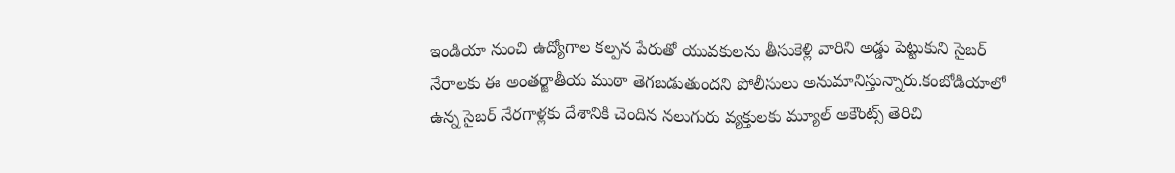ఇండియా నుంచి ఉద్యోగాల కల్పన పేరుతో యువకులను తీసుకెళ్లి వారిని అడ్డు పెట్టుకుని సైబర్ నేరాలకు ఈ అంతర్జాతీయ ముఠా తెగబడుతుందని పోలీసులు అనుమానిస్తున్నారు.కంబోడియాలో ఉన్న సైబర్ నేరగాళ్లకు దేశానికి చెందిన నలుగురు వ్యక్తులకు మ్యూల్ అకౌంట్స్ తెరిచి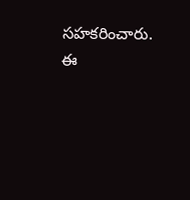సహకరించారు. ఈ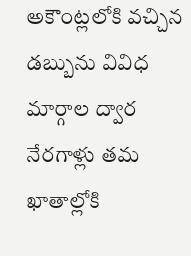అకౌంట్లలోకి వచ్చిన డబ్బును వివిధ మార్గాల ద్వార నేరగాళ్లు తమ ఖాతాల్లోకి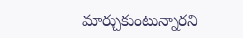మార్చుకుంటున్నారని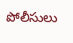పోలీసులు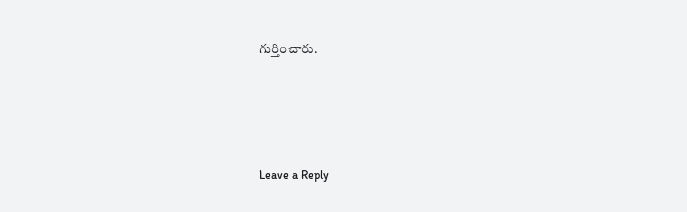గుర్తించారు.





Leave a Reply